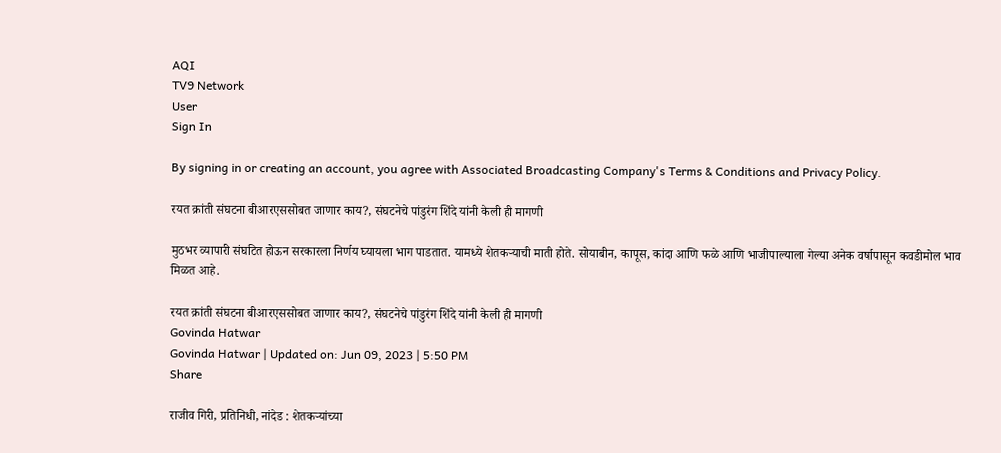AQI
TV9 Network
User
Sign In

By signing in or creating an account, you agree with Associated Broadcasting Company's Terms & Conditions and Privacy Policy.

रयत क्रांती संघटना बीआरएससोबत जाणार काय?, संघटनेचे पांडुरंग शिंदे यांनी केली ही मागणी

मुठभर व्यापारी संघटित होऊन सरकारला निर्णय घ्यायला भाग पाडतात. यामध्ये शेतकऱ्याची माती होते. सोयाबीन, कापूस, कांदा आणि फळे आणि भाजीपाल्याला गेल्या अनेक वर्षापासून कवडीमोल भाव मिळत आहे.

रयत क्रांती संघटना बीआरएससोबत जाणार काय?, संघटनेचे पांडुरंग शिंदे यांनी केली ही मागणी
Govinda Hatwar
Govinda Hatwar | Updated on: Jun 09, 2023 | 5:50 PM
Share

राजीव गिरी, प्रतिनिधी, नांदेड : शेतकऱ्यांच्या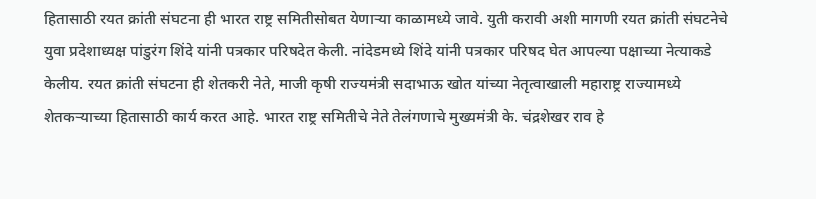हितासाठी रयत क्रांती संघटना ही भारत राष्ट्र समितीसोबत येणाऱ्या काळामध्ये जावे. युती करावी अशी मागणी रयत क्रांती संघटनेचे युवा प्रदेशाध्यक्ष पांडुरंग शिंदे यांनी पत्रकार परिषदेत केली. नांदेडमध्ये शिंदे यांनी पत्रकार परिषद घेत आपल्या पक्षाच्या नेत्याकडे केलीय. रयत क्रांती संघटना ही शेतकरी नेते, माजी कृषी राज्यमंत्री सदाभाऊ खोत यांच्या नेतृत्वाखाली महाराष्ट्र राज्यामध्ये शेतकऱ्याच्या हितासाठी कार्य करत आहे. भारत राष्ट्र समितीचे नेते तेलंगणाचे मुख्यमंत्री के. चंद्रशेखर राव हे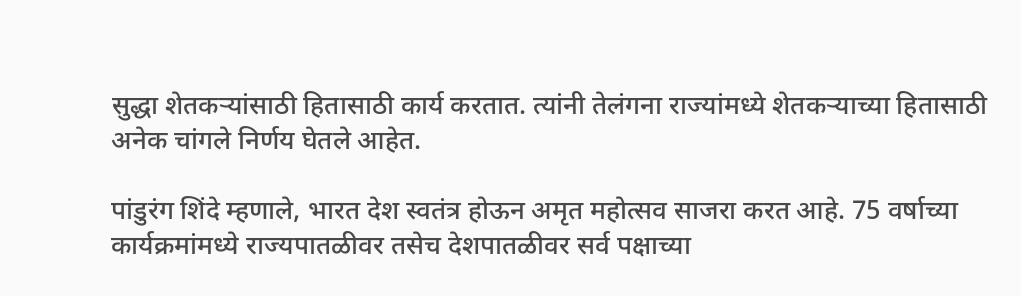सुद्धा शेतकऱ्यांसाठी हितासाठी कार्य करतात. त्यांनी तेलंगना राज्यांमध्ये शेतकऱ्याच्या हितासाठी अनेक चांगले निर्णय घेतले आहेत.

पांडुरंग शिंदे म्हणाले, भारत देश स्वतंत्र होऊन अमृत महोत्सव साजरा करत आहे. 75 वर्षाच्या कार्यक्रमांमध्ये राज्यपातळीवर तसेच देशपातळीवर सर्व पक्षाच्या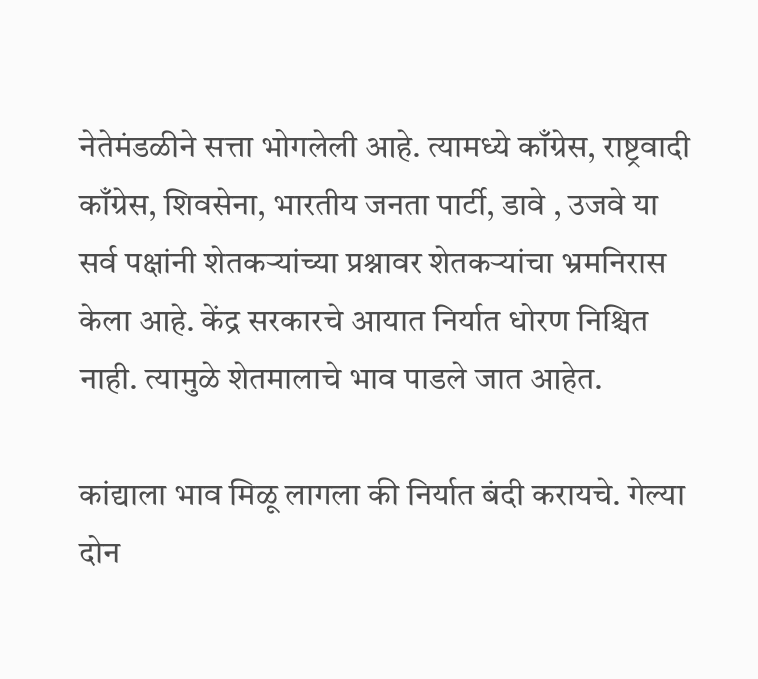नेतेमंडळीने सत्ता भोगलेली आहे. त्यामध्ये काँग्रेस, राष्ट्रवादी काँग्रेस, शिवसेना, भारतीय जनता पार्टी, डावे , उजवे या सर्व पक्षांनी शेतकऱ्यांच्या प्रश्नावर शेतकऱ्यांचा भ्रमनिरास केला आहे. केंद्र सरकारचे आयात निर्यात धोरण निश्चित नाही. त्यामुळे शेतमालाचे भाव पाडले जात आहेत.

कांद्याला भाव मिळू लागला की निर्यात बंदी करायचे. गेल्या दोन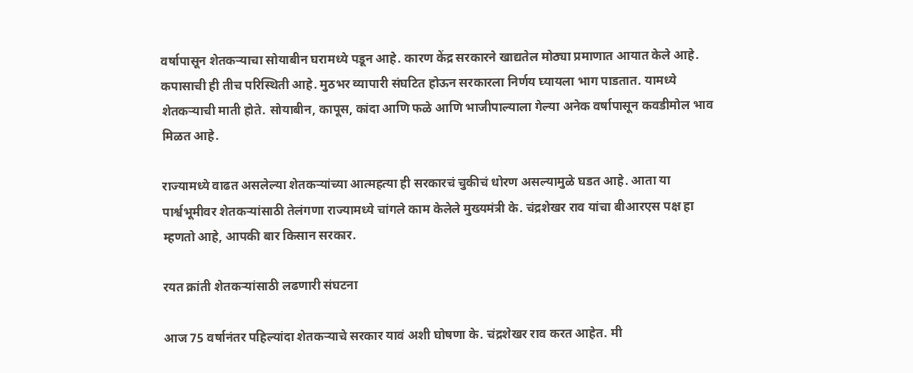वर्षापासून शेतकऱ्याचा सोयाबीन घरामध्ये पडून आहे. कारण केंद्र सरकारने खाद्यतेल मोठ्या प्रमाणात आयात केले आहे. कपासाची ही तीच परिस्थिती आहे. मुठभर व्यापारी संघटित होऊन सरकारला निर्णय घ्यायला भाग पाडतात. यामध्ये शेतकऱ्याची माती होते. सोयाबीन, कापूस, कांदा आणि फळे आणि भाजीपाल्याला गेल्या अनेक वर्षापासून कवडीमोल भाव मिळत आहे.

राज्यामध्ये वाढत असलेल्या शेतकऱ्यांच्या आत्महत्या ही सरकारचं चुकीचं धोरण असल्यामुळे घडत आहे. आता या पार्श्वभूमीवर शेतकऱ्यांसाठी तेलंगणा राज्यामध्ये चांगले काम केलेले मुख्यमंत्री के. चंद्रशेखर राव यांचा बीआरएस पक्ष हा म्हणतो आहे, आपकी बार किसान सरकार.

रयत क्रांती शेतकऱ्यांसाठी लढणारी संघटना

आज 75 वर्षानंतर पहिल्यांदा शेतकऱ्याचे सरकार यावं अशी घोषणा के. चंद्रशेखर राव करत आहेत. मी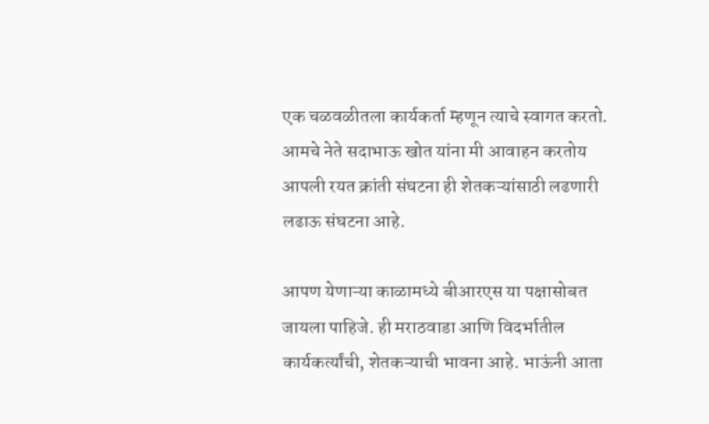एक चळवळीतला कार्यकर्ता म्हणून त्याचे स्वागत करतो. आमचे नेते सदाभाऊ खोत यांना मी आवाहन करतोय आपली रयत क्रांती संघटना ही शेतकऱ्यांसाठी लढणारी लढाऊ संघटना आहे.

आपण येणाऱ्या काळामध्ये बीआरएस या पक्षासोबत जायला पाहिजे. ही मराठवाडा आणि विदर्भातील कार्यकर्त्यांची, शेतकऱ्याची भावना आहे. भाऊंनी आता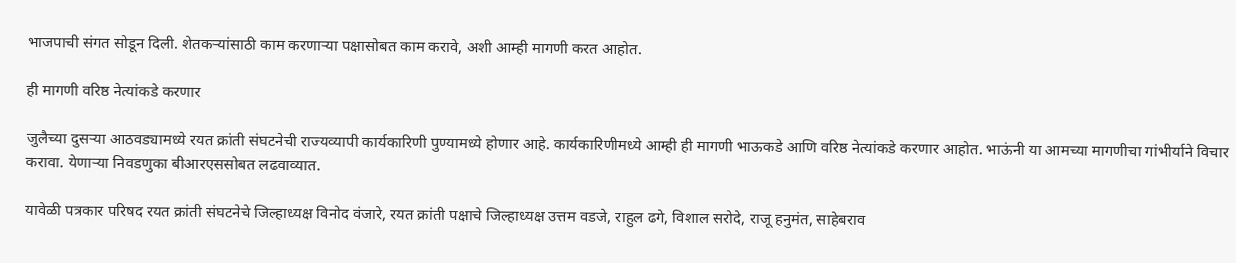भाजपाची संगत सोडून दिली. शेतकऱ्यांसाठी काम करणाऱ्या पक्षासोबत काम करावे, अशी आम्ही मागणी करत आहोत.

ही मागणी वरिष्ठ नेत्यांकडे करणार

जुलैच्या दुसऱ्या आठवड्यामध्ये रयत क्रांती संघटनेची राज्यव्यापी कार्यकारिणी पुण्यामध्ये होणार आहे. कार्यकारिणीमध्ये आम्ही ही मागणी भाऊकडे आणि वरिष्ठ नेत्यांकडे करणार आहोत. भाऊंनी या आमच्या मागणीचा गांभीर्याने विचार करावा. येणाऱ्या निवडणुका बीआरएससोबत लढवाव्यात.

यावेळी पत्रकार परिषद रयत क्रांती संघटनेचे जिल्हाध्यक्ष विनोद वंजारे, रयत क्रांती पक्षाचे जिल्हाध्यक्ष उत्तम वडजे, राहुल ढगे, विशाल सरोदे, राजू हनुमंत, साहेबराव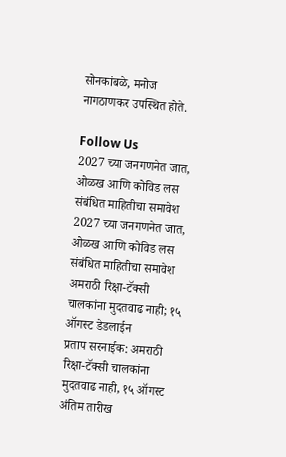सोनकांबळे, मनोज नागठाणकर उपस्थित होते.

Follow Us
2027 च्या जनगणनेत जात, ओळख आणि कोविड लस संबंधित माहितीचा समावेश
2027 च्या जनगणनेत जात, ओळख आणि कोविड लस संबंधित माहितीचा समावेश
अमराठी रिक्षा-टॅक्सी चालकांना मुदतवाढ नाही; १५ ऑगस्ट डेडलाईन
प्रताप सरनाईक: अमराठी रिक्षा-टॅक्सी चालकांना मुदतवाढ नाही, १५ ऑगस्ट अंतिम तारीख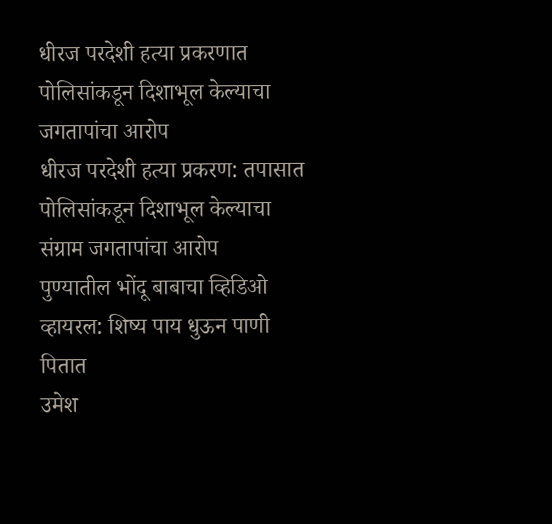धीरज परदेशी हत्या प्रकरणात पोलिसांकडून दिशाभूल केल्याचा जगतापांचा आरोप
धीरज परदेशी हत्या प्रकरण: तपासात पोलिसांकडून दिशाभूल केल्याचा संग्राम जगतापांचा आरोप
पुण्यातील भोंदू बाबाचा व्हिडिओ व्हायरल: शिष्य पाय धुऊन पाणी पितात
उमेश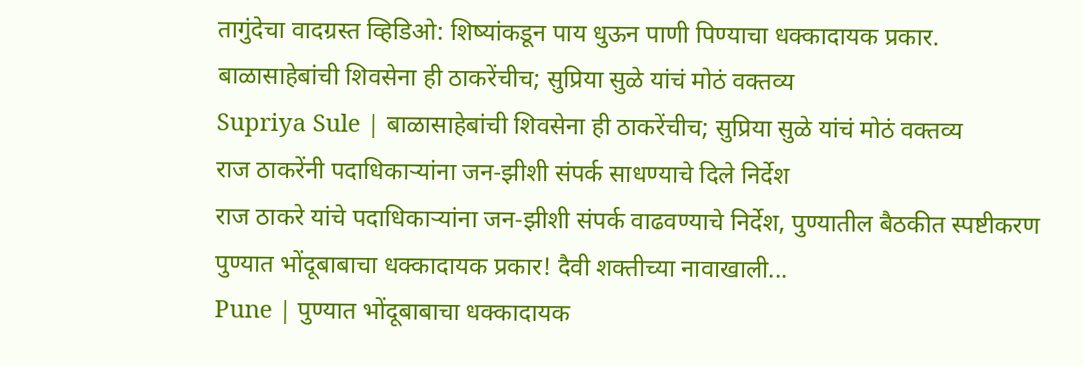तागुंदेचा वादग्रस्त व्हिडिओ: शिष्यांकडून पाय धुऊन पाणी पिण्याचा धक्कादायक प्रकार.
बाळासाहेबांची शिवसेना ही ठाकरेंचीच; सुप्रिया सुळे यांचं मोठं वक्तव्य
Supriya Sule | बाळासाहेबांची शिवसेना ही ठाकरेंचीच; सुप्रिया सुळे यांचं मोठं वक्तव्य
राज ठाकरेंनी पदाधिकाऱ्यांना जन-झीशी संपर्क साधण्याचे दिले निर्देश
राज ठाकरे यांचे पदाधिकाऱ्यांना जन-झीशी संपर्क वाढवण्याचे निर्देश, पुण्यातील बैठकीत स्पष्टीकरण
पुण्यात भोंदूबाबाचा धक्कादायक प्रकार! दैवी शक्तीच्या नावाखाली...
Pune | पुण्यात भोंदूबाबाचा धक्कादायक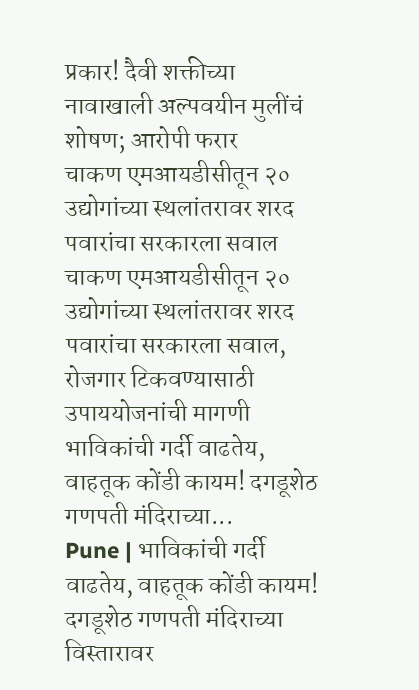प्रकार! दैवी शक्तीच्या नावाखाली अल्पवयीन मुलींचं शोषण; आरोपी फरार
चाकण एमआयडीसीतून २० उद्योगांच्या स्थलांतरावर शरद पवारांचा सरकारला सवाल
चाकण एमआयडीसीतून २० उद्योगांच्या स्थलांतरावर शरद पवारांचा सरकारला सवाल, रोजगार टिकवण्यासाठी उपाययोजनांची मागणी
भाविकांची गर्दी वाढतेय, वाहतूक कोंडी कायम! दगडूशेठ गणपती मंदिराच्या...
Pune | भाविकांची गर्दी वाढतेय, वाहतूक कोंडी कायम! दगडूशेठ गणपती मंदिराच्या विस्तारावर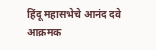हिंदू महासभेचे आनंद दवे आक्रमक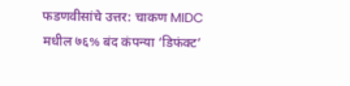फडणवीसांचे उत्तर: चाकण MIDC मधील ७६% बंद कंपन्या ‘डिफंक्ट’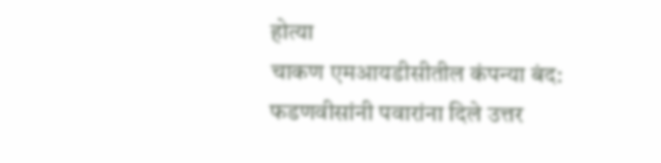होत्या
चाकण एमआयडीसीतील कंपन्या बंद: फडणवीसांनी पवारांना दिले उत्तर